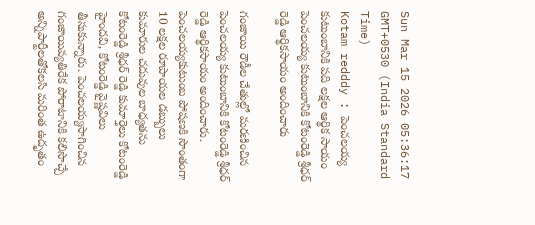Sun Mar 15 2026 05:36:17 GMT+0530 (India Standard Time)
Kotam redddy : పెంచలయ్య కుటుంబానికి పది లక్షల ఆర్థిక సాయం
పెంచలయ్య కుటుంబానికి కోటంరెడ్డి శ్రీధర్ రెడ్డి ఆర్థికసాయం అందించారు

గంజాయి రౌడీల చేతుల్లో మరణించిన పెంచలయ్య కుటుంబానికి కోటంరెడ్డి శ్రీధర్ రెడ్డి ఆర్థికసాయం అందించారు. పెంచలయ్యకుటుంబ పోషణకి సొంతంగా 10 లక్షల రూపాయల డబ్బులు కుమారుల చదువుల బాధ్యతను కోటంరెడ్డి శ్రీధర్ రెడ్డి కుమార్తెలు కోటంరెడ్డి హైందవి, కోటంరెడ్డి వైష్ణవిలు తీసుకున్నారు. పెంచలయ్యసాగించిన గంజాయివ్యతిరేక పోరాటానికి కలిసొచ్చే అన్నిపార్టీలతోకలసి మరింత ఉదృతం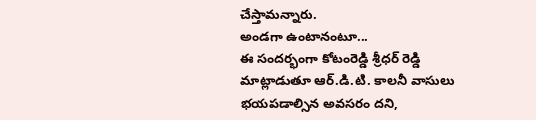చేస్తామన్నారు.
అండగా ఉంటానంటూ...
ఈ సందర్భంగా కోటంరెడ్డి శ్రీధర్ రెడ్డి మాట్లాడుతూ ఆర్.డి.టి. కాలనీ వాసులు భయపడాల్సిన అవసరం దని,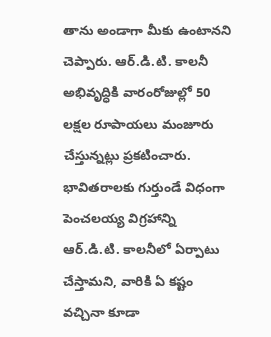తాను అండాగా మీకు ఉంటానని చెప్పారు. ఆర్.డి.టి. కాలనీ అభివృద్ధికి వారంరోజుల్లో 50 లక్షల రూపాయలు మంజూరు చేస్తున్నట్లు ప్రకటించారు. భావితరాలకు గుర్తుండే విధంగా పెంచలయ్య విగ్రహాన్ని ఆర్.డి.టి. కాలనీలో ఏర్పాటు చేస్తామని, వారికి ఏ కష్టం వచ్చినా కూడా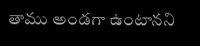తాము అండగా ఉంటానని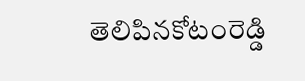తెలిపినకోటంరెడ్డి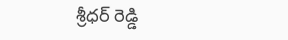శ్రీధర్ రెడ్డి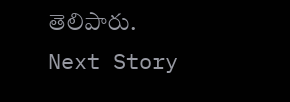తెలిపారు.
Next Story